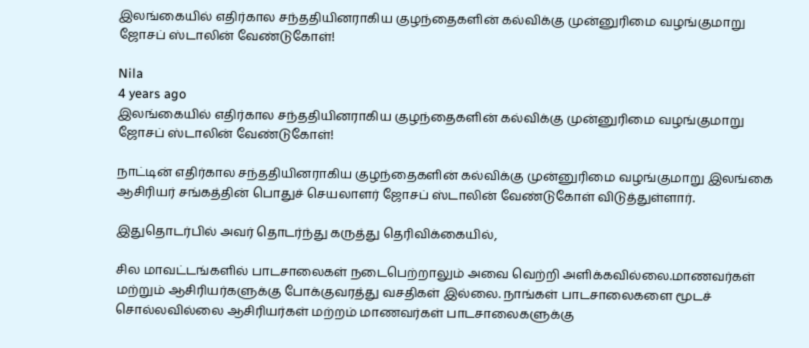இலங்கையில் எதிர்கால சந்ததியினராகிய குழந்தைகளின் கல்விக்கு முன்னுரிமை வழங்குமாறு ஜோசப் ஸ்டாலின் வேண்டுகோள்!

Nila
4 years ago
இலங்கையில் எதிர்கால சந்ததியினராகிய குழந்தைகளின் கல்விக்கு முன்னுரிமை வழங்குமாறு ஜோசப் ஸ்டாலின் வேண்டுகோள்!

நாட்டின் எதிர்கால சந்ததியினராகிய குழந்தைகளின் கல்விக்கு முன்னுரிமை வழங்குமாறு இலங்கை ஆசிரியர் சங்கத்தின் பொதுச் செயலாளர் ஜோசப் ஸ்டாலின் வேண்டுகோள் விடுத்துள்ளார்.

இதுதொடர்பில் அவர் தொடர்ந்து கருத்து தெரிவிக்கையில்,

சில மாவட்டங்களில் பாடசாலைகள் நடைபெற்றாலும் அவை வெற்றி அளிக்கவில்லை.மாணவர்கள் மற்றும் ஆசிரியர்களுக்கு போக்குவரத்து வசதிகள் இல்லை. நாங்கள் பாடசாலைகளை மூடச் சொல்லவில்லை ஆசிரியர்கள் மற்றம் மாணவர்கள் பாடசாலைகளுக்கு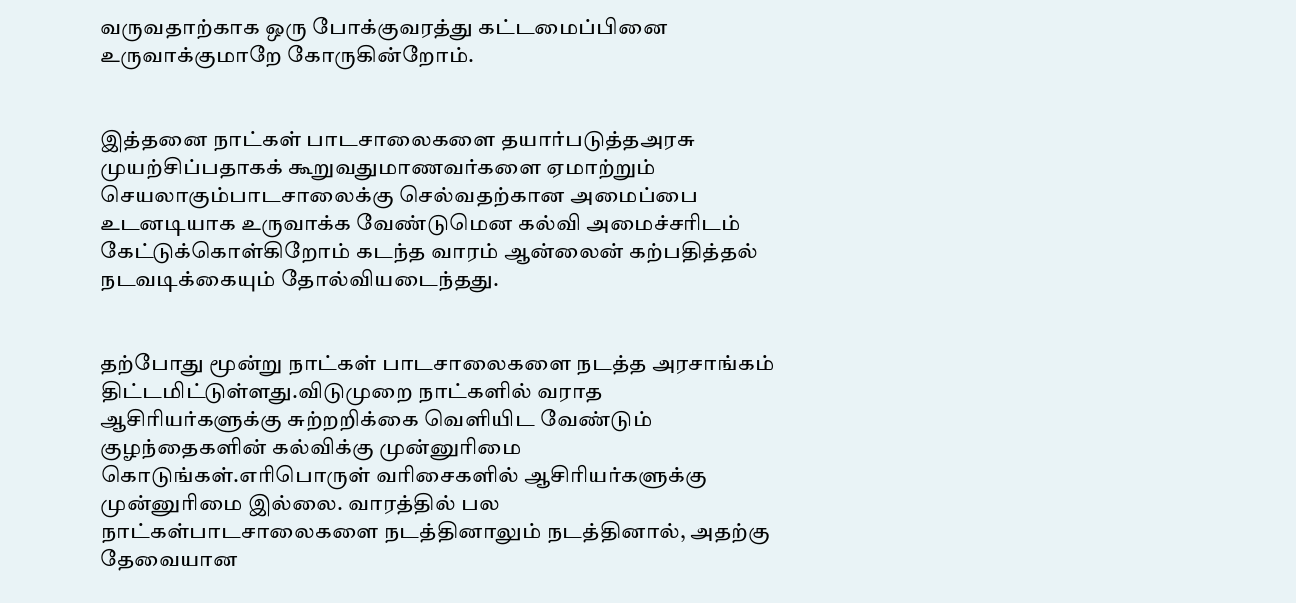வருவதாற்காக ஒரு போக்குவரத்து கட்டமைப்பினை உருவாக்குமாறே கோருகின்றோம்.


இத்தனை நாட்கள் பாடசாலைகளை தயார்படுத்தஅரசு முயற்சிப்பதாகக் கூறுவதுமாணவர்களை ஏமாற்றும் செயலாகும்பாடசாலைக்கு செல்வதற்கான அமைப்பை உடனடியாக உருவாக்க வேண்டுமென கல்வி அமைச்சரிடம் கேட்டுக்கொள்கிறோம் கடந்த வாரம் ஆன்லைன் கற்பதித்தல் நடவடிக்கையும் தோல்வியடைந்தது.


தற்போது மூன்று நாட்கள் பாடசாலைகளை நடத்த அரசாங்கம் திட்டமிட்டுள்ளது.விடுமுறை நாட்களில் வராத ஆசிரியர்களுக்கு சுற்றறிக்கை வெளியிட வேண்டும் குழந்தைகளின் கல்விக்கு முன்னுரிமை கொடுங்கள்.எரிபொருள் வரிசைகளில் ஆசிரியர்களுக்கு முன்னுரிமை இல்லை. வாரத்தில் பல நாட்கள்பாடசாலைகளை நடத்தினாலும் நடத்தினால், அதற்கு தேவையான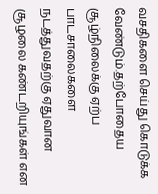வசதிகளை செய்து கொடுக்க வேண்டும்.தற்போதைய சூழ்நிலைக்கு ஏற்ப பாடசாலைகளை நடத்துவதற்கு ஏதுவான சூழலை கண்டறியுங்கள் என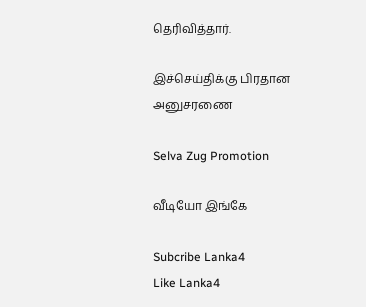தெரிவித்தார்.

இச்செய்திக்கு பிரதான அனுசரணை

Selva Zug Promotion

வீடியோ இங்கே

Subcribe Lanka4
Like Lanka4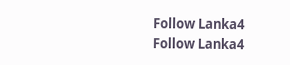Follow Lanka4
Follow Lanka4